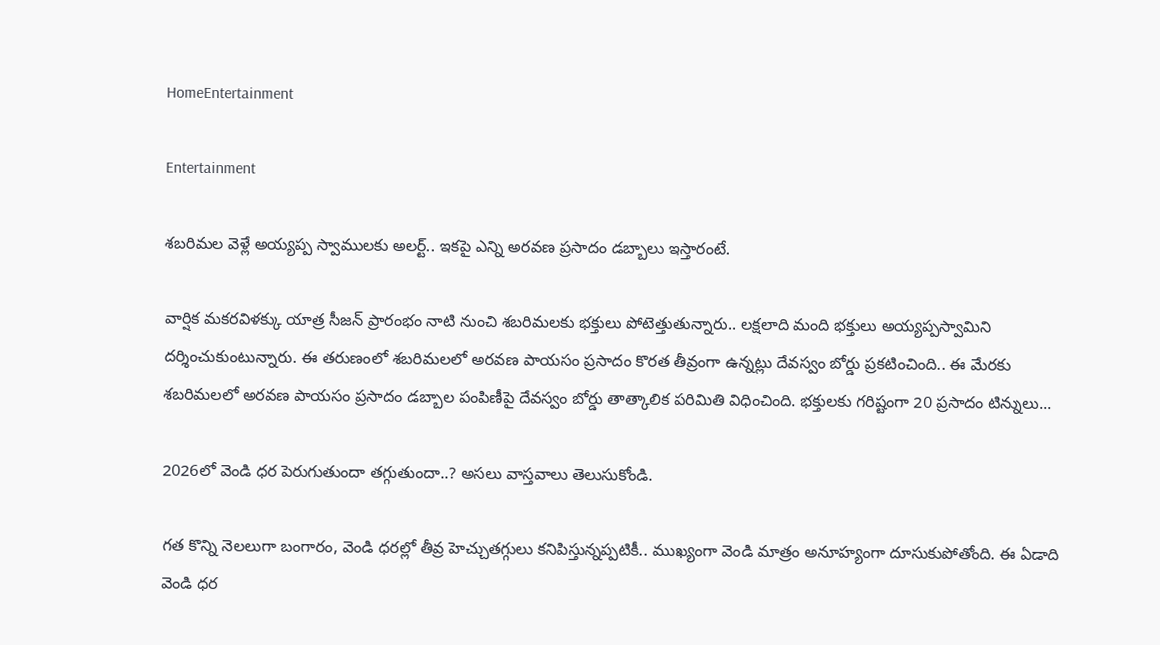HomeEntertainment

Entertainment

శబరిమల వెళ్లే అయ్యప్ప స్వాములకు అలర్ట్.. ఇకపై ఎన్ని అరవణ ప్రసాదం డబ్బాలు ఇస్తారంటే.

వార్షిక మకరవిళక్కు యాత్ర సీజన్ ప్రారంభం నాటి నుంచి శబరిమలకు భక్తులు పోటెత్తుతున్నారు.. లక్షలాది మంది భక్తులు అయ్యప్పస్వామిని దర్శించుకుంటున్నారు. ఈ తరుణంలో శబరిమలలో అరవణ పాయసం ప్రసాదం కొరత తీవ్రంగా ఉన్నట్లు దేవస్వం బోర్డు ప్రకటించింది.. ఈ మేరకు శబరిమలలో అరవణ పాయసం ప్రసాదం డబ్బాల పంపిణీపై దేవస్వం బోర్డు తాత్కాలిక పరిమితి విధించింది. భక్తులకు గరిష్టంగా 20 ప్రసాదం టిన్నులు...

2026లో వెండి ధర పెరుగుతుందా తగ్గుతుందా..? అసలు వాస్తవాలు తెలుసుకోండి.

గత కొన్ని నెలలుగా బంగారం, వెండి ధరల్లో తీవ్ర హెచ్చుతగ్గులు కనిపిస్తున్నప్పటికీ.. ముఖ్యంగా వెండి మాత్రం అనూహ్యంగా దూసుకుపోతోంది. ఈ ఏడాది వెండి ధర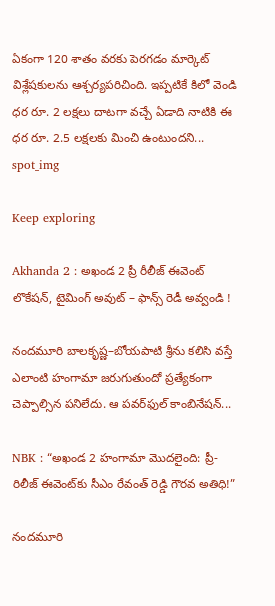ఏకంగా 120 శాతం వరకు పెరగడం మార్కెట్ విశ్లేషకులను ఆశ్చర్యపరిచింది. ఇప్పటికే కిలో వెండి ధర రూ. 2 లక్షలు దాటగా వచ్చే ఏడాది నాటికి ఈ ధర రూ. 2.5 లక్షలకు మించి ఉంటుందని...
spot_img

Keep exploring

Akhanda 2 : అఖండ 2 ప్రీ రీలీజ్ ఈవెంట్ లొకేషన్, టైమింగ్ అవుట్ – ఫాన్స్ రెడీ అవ్వండి !

నందమూరి బాలకృష్ణ–బోయపాటి శ్రీను కలిసి వస్తే ఎలాంటి హంగామా జరుగుతుందో ప్రత్యేకంగా చెప్పాల్సిన పనిలేదు. ఆ పవర్‌ఫుల్ కాంబినేషన్...

NBK : “అఖండ 2 హంగామా మొదలైంది: ప్రీ-రిలీజ్ ఈవెంట్‌కు సీఎం రేవంత్ రెడ్డి గౌరవ అతిధి!”

నందమూరి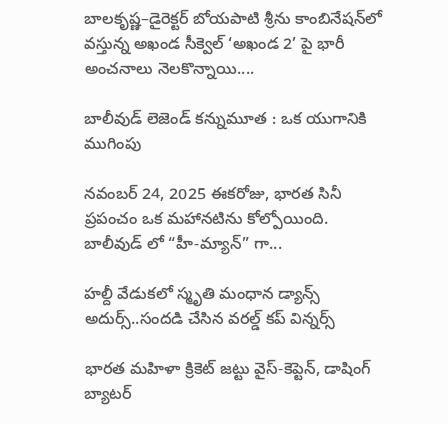బాలకృష్ణ–డైరెక్టర్ బోయపాటి శ్రీను కాంబినేషన్‌లో వస్తున్న అఖండ సీక్వెల్ ‘అఖండ 2’ పై భారీ అంచనాలు నెలకొన్నాయి....

బాలీవుడ్ లెజెండ్ కన్నుమూత : ఒక యుగానికి ముగింపు

నవంబర్ 24, 2025 ఈకరోజు, భారత సినీ ప్రపంచం ఒక మహానటి‌ను కోల్పోయింది. బాలీవుడ్ లో “హీ-మ్యాన్” గా...

హల్దీ వేడుకలో స్మృతి మంధాన డ్యాన్స్ అదుర్స్..సందడి చేసిన వరల్డ్ కప్ విన్నర్స్

భారత మహిళా క్రికెట్ జట్టు వైస్-కెప్టెన్, డాషింగ్ బ్యాటర్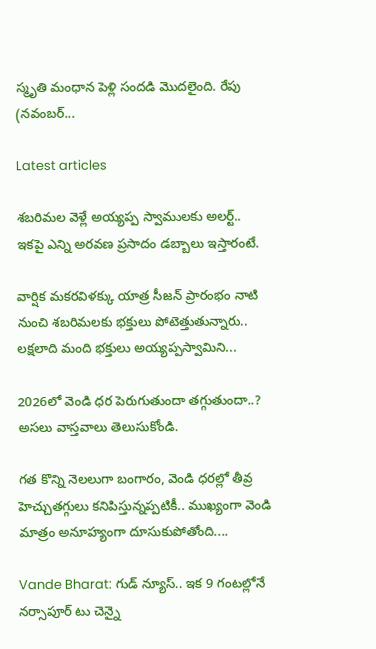స్మృతి మంధాన పెళ్లి సందడి మొదలైంది. రేపు (నవంబర్...

Latest articles

శబరిమల వెళ్లే అయ్యప్ప స్వాములకు అలర్ట్.. ఇకపై ఎన్ని అరవణ ప్రసాదం డబ్బాలు ఇస్తారంటే.

వార్షిక మకరవిళక్కు యాత్ర సీజన్ ప్రారంభం నాటి నుంచి శబరిమలకు భక్తులు పోటెత్తుతున్నారు.. లక్షలాది మంది భక్తులు అయ్యప్పస్వామిని...

2026లో వెండి ధర పెరుగుతుందా తగ్గుతుందా..? అసలు వాస్తవాలు తెలుసుకోండి.

గత కొన్ని నెలలుగా బంగారం, వెండి ధరల్లో తీవ్ర హెచ్చుతగ్గులు కనిపిస్తున్నప్పటికీ.. ముఖ్యంగా వెండి మాత్రం అనూహ్యంగా దూసుకుపోతోంది....

Vande Bharat: గుడ్ న్యూస్.. ఇక 9 గంటల్లోనే నర్సాపూర్ టు చెన్నై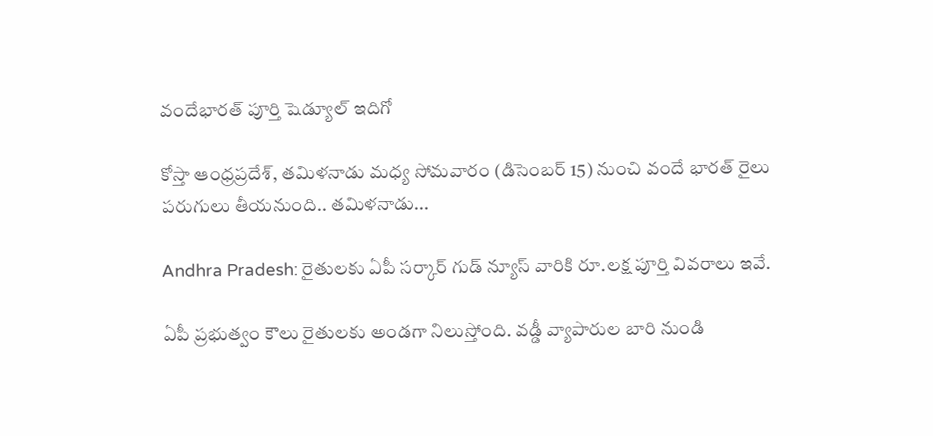వందేభారత్ పూర్తి షెడ్యూల్ ఇదిగో

కోస్తా ఆంధ్రప్రదేశ్, తమిళనాడు మధ్య సోమవారం (డిసెంబర్ 15) నుంచి వందే భారత్ రైలు పరుగులు తీయనుంది.. తమిళనాడు...

Andhra Pradesh: రైతులకు ఏపీ సర్కార్ గుడ్ న్యూస్ వారికి రూ.లక్ష పూర్తి వివరాలు ఇవే.

ఏపీ ప్రభుత్వం కౌలు రైతులకు అండగా నిలుస్తోంది. వడ్డీ వ్యాపారుల బారి నుండి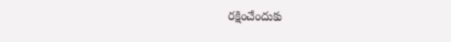రక్షించేందుకు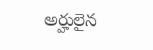అర్హులైన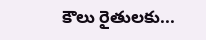కౌలు రైతులకు...